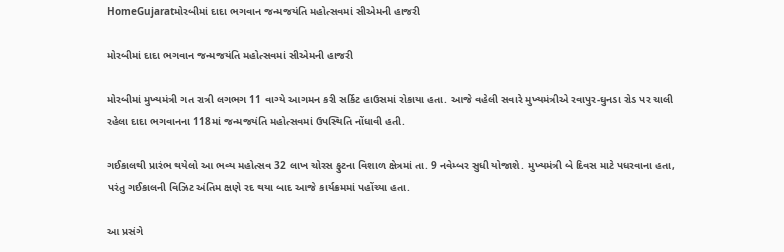HomeGujaratમોરબીમાં દાદા ભગવાન જન્મજયંતિ મહોત્સવમાં સીએમની હાજરી

મોરબીમાં દાદા ભગવાન જન્મજયંતિ મહોત્સવમાં સીએમની હાજરી

મોરબીમાં મુખ્યમંત્રી ગત રાત્રી લગભગ 11 વાગ્યે આગમન કરી સર્કિટ હાઉસમાં રોકાયા હતા. આજે વહેલી સવારે મુખ્યમંત્રીએ રવાપુર-ઘુનડા રોડ પર ચાલી રહેલા દાદા ભગવાનના 118માં જન્મજયંતિ મહોત્સવમાં ઉપસ્થિતિ નોંધાવી હતી.

ગઈકાલથી પ્રારંભ થયેલો આ ભવ્ય મહોત્સવ 32 લાખ ચોરસ ફુટના વિશાળ ક્ષેત્રમાં તા. 9 નવેમ્બર સુધી યોજાશે. મુખ્યમંત્રી બે દિવસ માટે પધરવાના હતા, પરંતુ ગઈકાલની વિઝિટ અંતિમ ક્ષણે રદ થયા બાદ આજે કાર્યક્રમમાં પહોંચ્યા હતા.

આ પ્રસંગે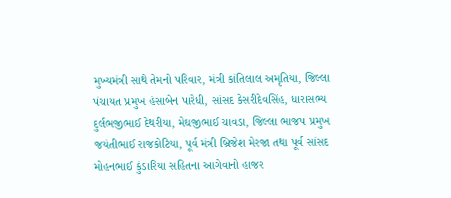મુખ્યમંત્રી સાથે તેમનો પરિવાર, મંત્રી કાંતિલાલ અમૃતિયા, જિલ્લા પંચાયત પ્રમુખ હંસાબેન પારેધી, સાંસદ કેસરીદેવસિંહ, ધારાસભ્ય દુર્લભજીભાઈ દેથરીયા, મેઘજીભાઈ ચાવડા, જિલ્લા ભાજપ પ્રમુખ જયંતીભાઈ રાજકોટિયા, પૂર્વ મંત્રી બ્રિજેશ મેરજા તથા પૂર્વ સાંસદ મોહનભાઈ કુંડારિયા સહિતના આગેવાનો હાજર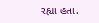રહ્યા હતા.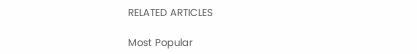RELATED ARTICLES

Most Popular